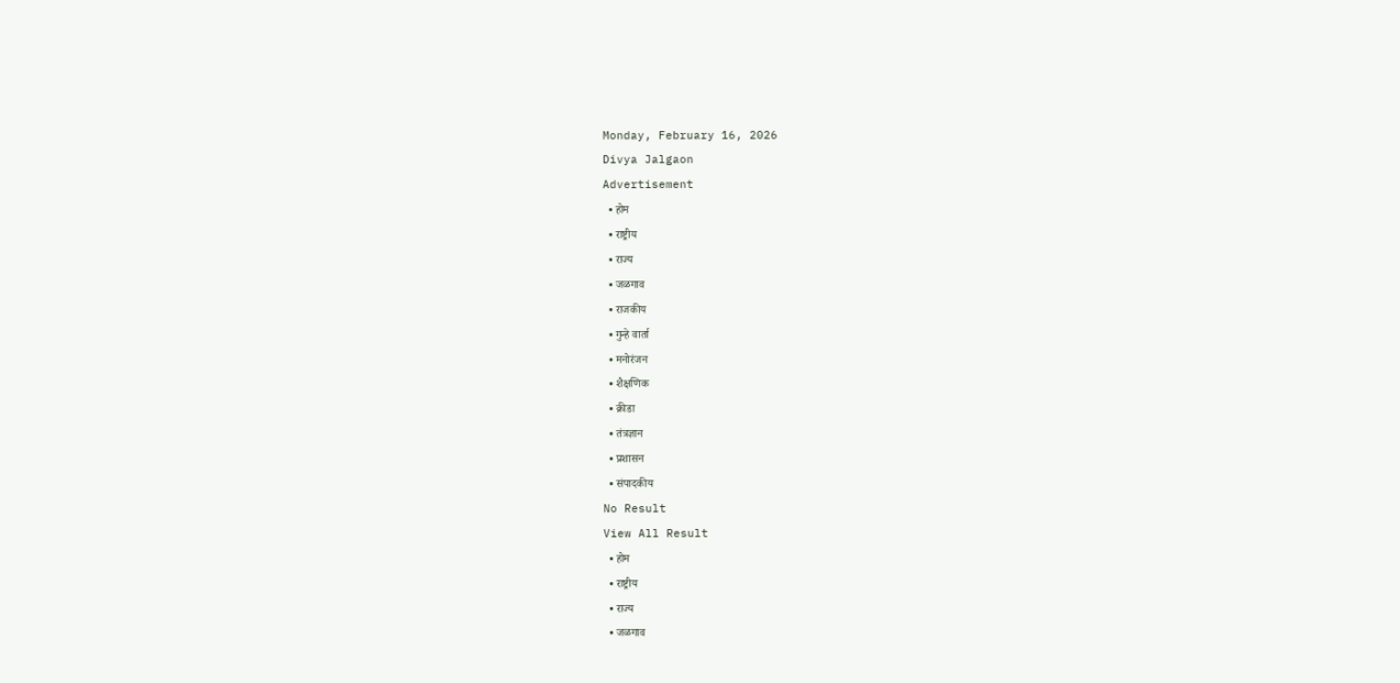Monday, February 16, 2026
Divya Jalgaon
Advertisement
  • होम
  • राष्ट्रीय
  • राज्य
  • जळगाव
  • राजकीय
  • गुन्हे वार्ता
  • मनोरंजन
  • शैक्षणिक
  • क्रीडा
  • तंत्रज्ञान
  • प्रशासन
  • संपादकीय
No Result
View All Result
  • होम
  • राष्ट्रीय
  • राज्य
  • जळगाव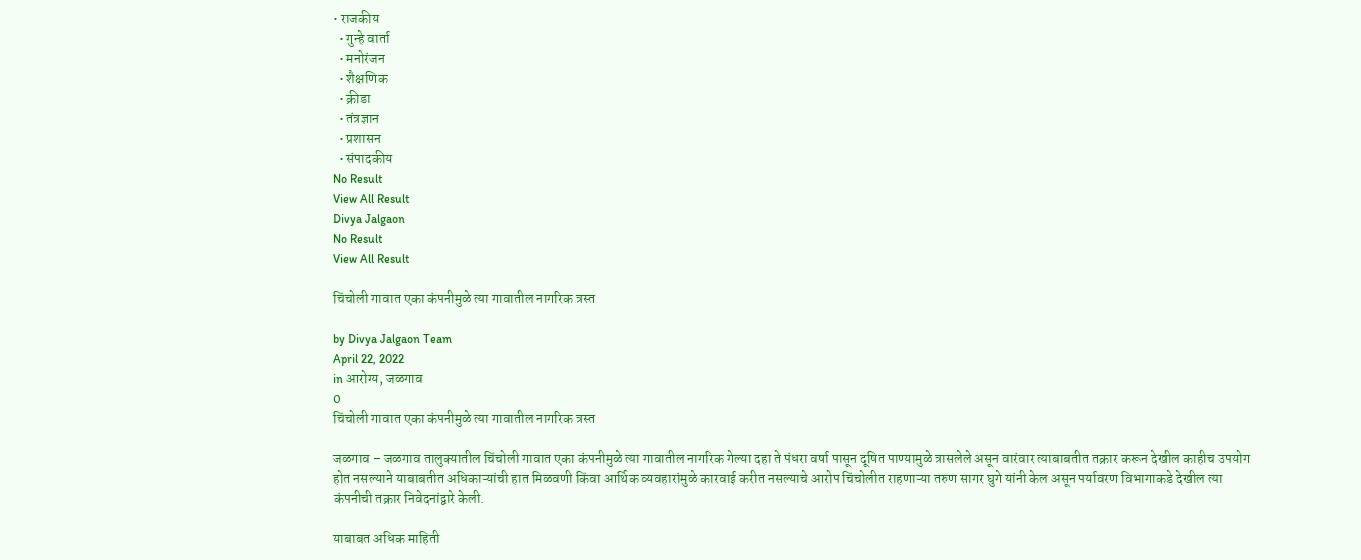• राजकीय
  • गुन्हे वार्ता
  • मनोरंजन
  • शैक्षणिक
  • क्रीडा
  • तंत्रज्ञान
  • प्रशासन
  • संपादकीय
No Result
View All Result
Divya Jalgaon
No Result
View All Result

चिंचोली गावात एका कंपनीमुळे त्या गावातील नागरिक त्रस्त

by Divya Jalgaon Team
April 22, 2022
in आरोग्य, जळगाव
0
चिंचोली गावात एका कंपनीमुळे त्या गावातील नागरिक त्रस्त

जळगाव – जळगाव तालुक्यातील चिंचोली गावात एका कंपनीमुळे त्या गावातील नागरिक गेल्या दहा ते पंधरा वर्षा पासून दूषित पाण्यामुळे त्रासलेले असून वारंवार त्याबाबतीत तक्रार करून देखील काहीच उपयोग होत नसल्याने याबाबतीत अधिकाऱ्यांची हात मिळवणी किंवा आर्थिक व्यवहारांमुळे कारवाई करीत नसल्याचे आरोप चिंचोलीत राहणाऱ्या तरुण सागर घुगे यांनी केल असून पर्यावरण विभागाकडे देखील त्या कंपनीची तक्रार निवेदनांद्वारे केली.

याबाबत अधिक माहिती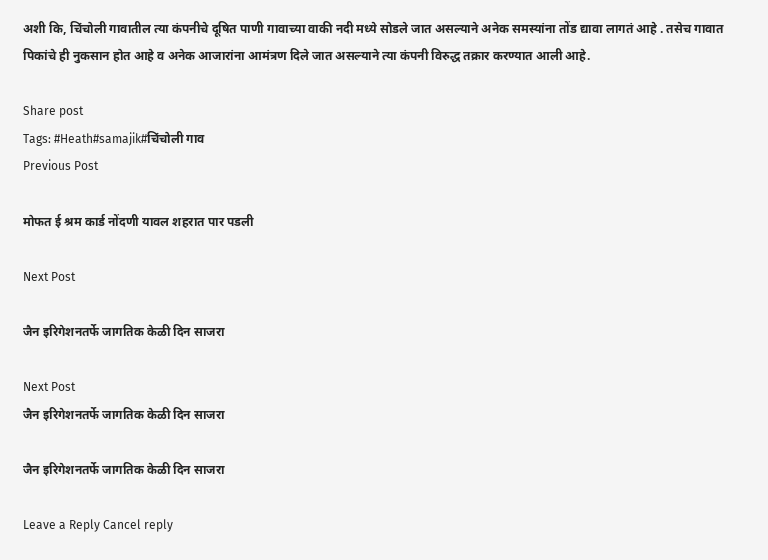अशी कि, चिंचोली गावातील त्या कंपनीचे दूषित पाणी गावाच्या वाकी नदी मध्ये सोडले जात असल्याने अनेक समस्यांना तोंड द्यावा लागतं आहे . तसेच गावात पिकांचे ही नुकसान होत आहे व अनेक आजारांना आमंत्रण दिले जात असल्याने त्या कंपनी विरुद्ध तक्रार करण्यात आली आहे.

Share post
Tags: #Heath#samajik#चिंचोली गाव
Previous Post

मोफत ई श्रम कार्ड नोंदणी यावल शहरात पार पडली

Next Post

जैन इरिगेशनतर्फे जागतिक केळी दिन साजरा

Next Post
जैन इरिगेशनतर्फे जागतिक केळी दिन साजरा

जैन इरिगेशनतर्फे जागतिक केळी दिन साजरा

Leave a Reply Cancel reply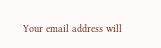Your email address will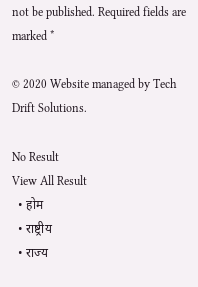not be published. Required fields are marked *

© 2020 Website managed by Tech Drift Solutions.

No Result
View All Result
  • होम
  • राष्ट्रीय
  • राज्य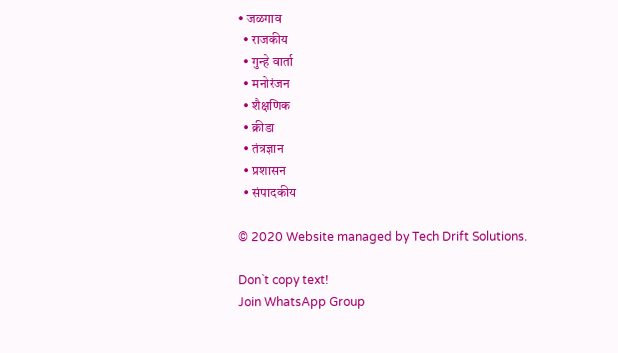• जळगाव
  • राजकीय
  • गुन्हे वार्ता
  • मनोरंजन
  • शैक्षणिक
  • क्रीडा
  • तंत्रज्ञान
  • प्रशासन
  • संपादकीय

© 2020 Website managed by Tech Drift Solutions.

Don`t copy text!
Join WhatsApp Group